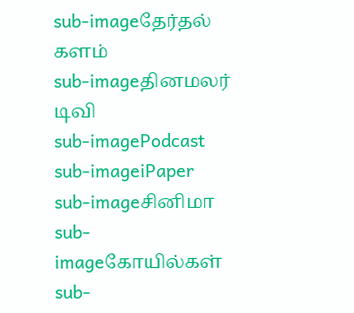sub-imageதேர்தல் களம்
sub-imageதினமலர் டிவி
sub-imagePodcast
sub-imageiPaper
sub-imageசினிமா
sub-imageகோயில்கள்
sub-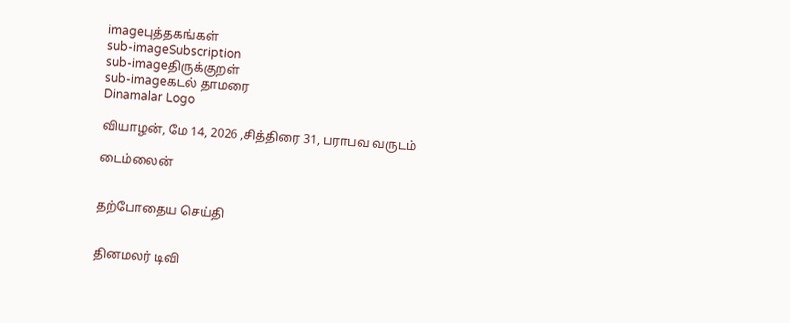imageபுத்தகங்கள்
sub-imageSubscription
sub-imageதிருக்குறள்
sub-imageகடல் தாமரை
Dinamalar Logo

வியாழன், மே 14, 2026 ,சித்திரை 31, பராபவ வருடம்

டைம்லைன்


தற்போதைய செய்தி


தினமலர் டிவி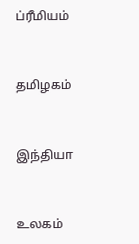ப்ரீமியம்


தமிழகம்


இந்தியா


உலகம்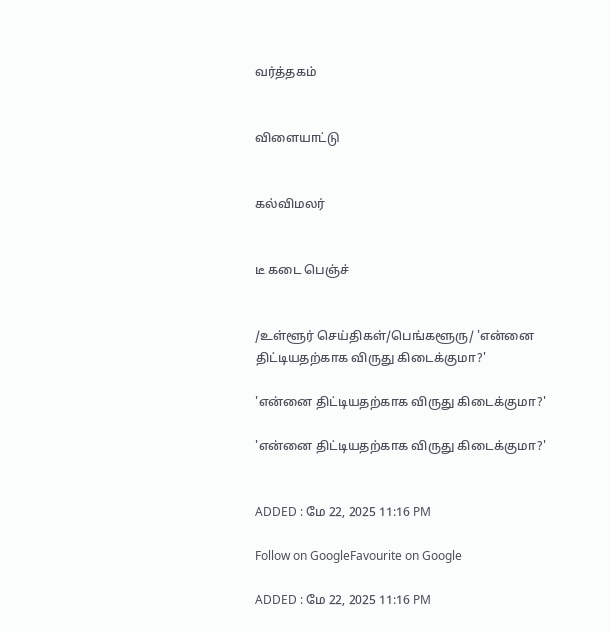வர்த்தகம்


விளையாட்டு


கல்விமலர்


டீ கடை பெஞ்ச்


/உள்ளூர் செய்திகள்/பெங்களூரு/ 'என்னை திட்டியதற்காக விருது கிடைக்குமா?'

'என்னை திட்டியதற்காக விருது கிடைக்குமா?'

'என்னை திட்டியதற்காக விருது கிடைக்குமா?'


ADDED : மே 22, 2025 11:16 PM

Follow on GoogleFavourite on Google

ADDED : மே 22, 2025 11:16 PM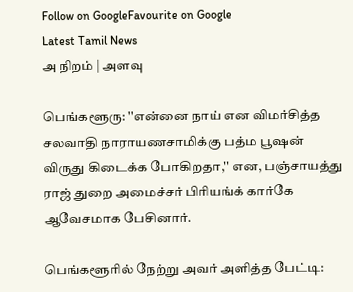Follow on GoogleFavourite on Google
Latest Tamil News
அ நிறம் | அளவு

பெங்களூரு: ''என்னை நாய் என விமர்சித்த சலவாதி நாராயணசாமிக்கு பத்ம பூஷன் விருது கிடைக்க போகிறதா,'' என, பஞ்சாயத்து ராஜ் துறை அமைச்சர் பிரியங்க் கார்கே ஆவேசமாக பேசினார்.

பெங்களூரில் நேற்று அவர் அளித்த பேட்டி: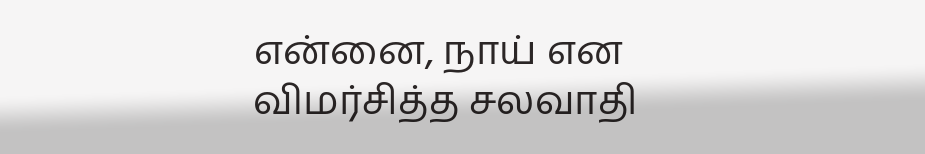என்னை, நாய் என விமர்சித்த சலவாதி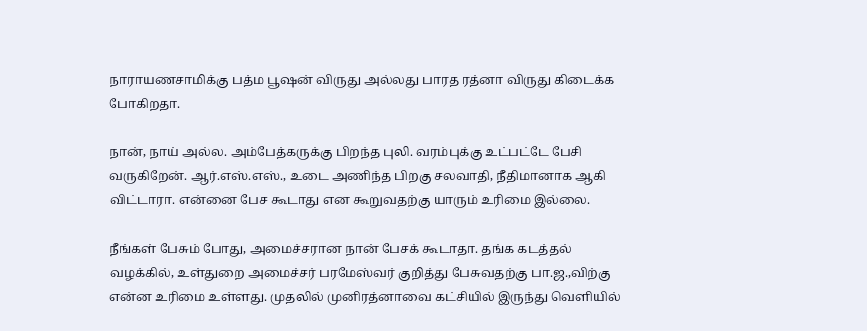நாராயணசாமிக்கு பத்ம பூஷன் விருது அல்லது பாரத ரத்னா விருது கிடைக்க போகிறதா.

நான், நாய் அல்ல. அம்பேத்கருக்கு பிறந்த புலி. வரம்புக்கு உட்பட்டே பேசி வருகிறேன். ஆர்.எஸ்.எஸ்., உடை அணிந்த பிறகு சலவாதி, நீதிமானாக ஆகி விட்டாரா. என்னை பேச கூடாது என கூறுவதற்கு யாரும் உரிமை இல்லை.

நீங்கள் பேசும் போது, அமைச்சரான நான் பேசக் கூடாதா. தங்க கடத்தல் வழக்கில், உள்துறை அமைச்சர் பரமேஸ்வர் குறித்து பேசுவதற்கு பா.ஜ.,விற்கு என்ன உரிமை உள்ளது. முதலில் முனிரத்னாவை கட்சியில் இருந்து வெளியில்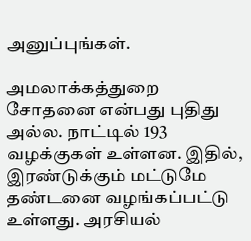அனுப்புங்கள்.

அமலாக்கத்துறை சோதனை என்பது புதிது அல்ல. நாட்டில் 193 வழக்குகள் உள்ளன. இதில், இரண்டுக்கும் மட்டுமே தண்டனை வழங்கப்பட்டு உள்ளது. அரசியல்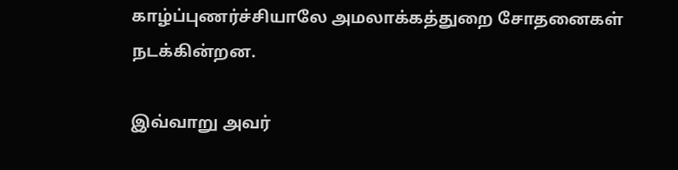காழ்ப்புணர்ச்சியாலே அமலாக்கத்துறை சோதனைகள் நடக்கின்றன.

இவ்வாறு அவர்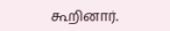கூறினார்.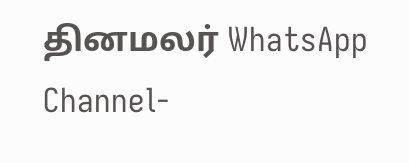தினமலர் WhatsApp Channel-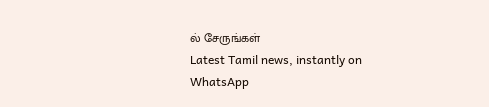ல் சேருங்கள்
Latest Tamil news, instantly on WhatsApp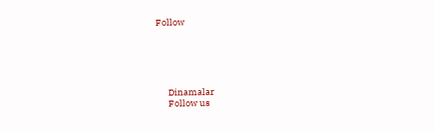Follow





      Dinamalar
      Follow us